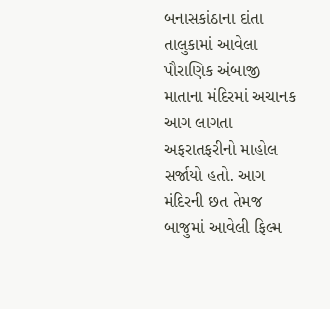બનાસકાંઠાના દાંતા તાલુકામાં આવેલા પૌરાણિક અંબાજી માતાના મંદિરમાં અચાનક આગ લાગતા અફરાતફરીનો માહોલ સર્જાયો હતો. આગ મંદિરની છત તેમજ બાજુમાં આવેલી ફિલ્મ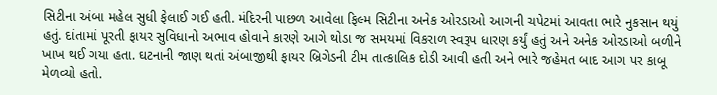સિટીના અંબા મહેલ સુધી ફેલાઈ ગઈ હતી. મંદિરની પાછળ આવેલા ફિલ્મ સિટીના અનેક ઓરડાઓ આગની ચપેટમાં આવતા ભારે નુકસાન થયું હતું. દાંતામાં પૂરતી ફાયર સુવિધાનો અભાવ હોવાને કારણે આગે થોડા જ સમયમાં વિકરાળ સ્વરૂપ ધારણ કર્યું હતું અને અનેક ઓરડાઓ બળીને ખાખ થઈ ગયા હતા. ઘટનાની જાણ થતાં અંબાજીથી ફાયર બ્રિગેડની ટીમ તાત્કાલિક દોડી આવી હતી અને ભારે જહેમત બાદ આગ પર કાબૂ મેળવ્યો હતો.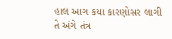હાલ આગ કયા કારણોસર લાગી તે અંગે તંત્ર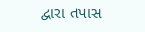દ્વારા તપાસ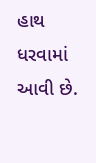હાથ ધરવામાં આવી છે.